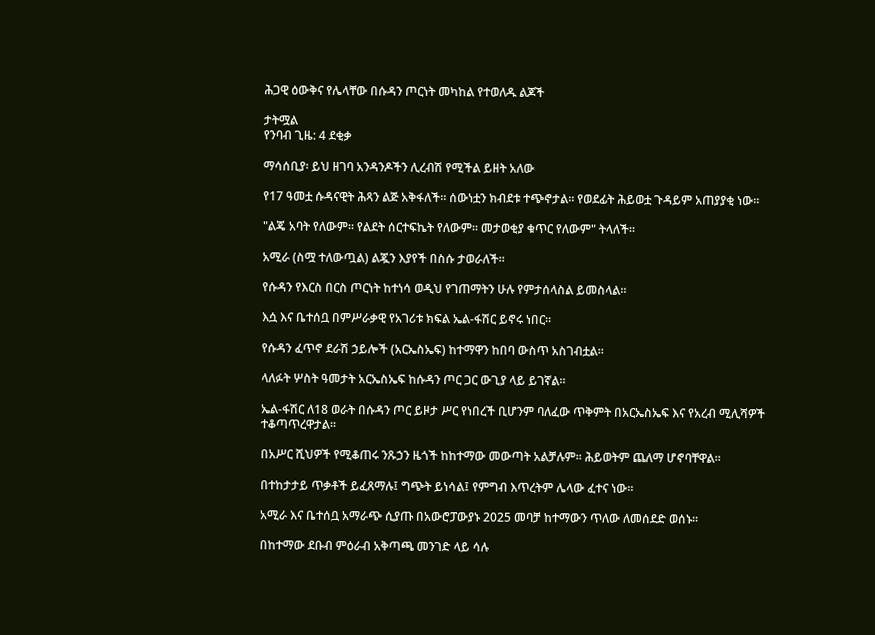ሕጋዊ ዕውቅና የሌላቸው በሱዳን ጦርነት መካከል የተወለዱ ልጆች

ታትሟል
የንባብ ጊዜ: 4 ደቂቃ

ማሳሰቢያ፡ ይህ ዘገባ አንዳንዶችን ሊረብሽ የሚችል ይዘት አለው

የ17 ዓመቷ ሱዳናዊት ሕጻን ልጅ አቅፋለች። ሰውነቷን ክብደቱ ተጭኖታል። የወደፊት ሕይወቷ ጉዳይም አጠያያቂ ነው።

"ልጄ አባት የለውም። የልደት ሰርተፍኬት የለውም። መታወቂያ ቁጥር የለውም" ትላለች።

አሚራ (ስሟ ተለውጧል) ልጇን እያየች በስሱ ታወራለች።

የሱዳን የእርስ በርስ ጦርነት ከተነሳ ወዲህ የገጠማትን ሁሉ የምታሰላስል ይመስላል።

እሷ እና ቤተሰቧ በምሥራቃዊ የአገሪቱ ክፍል ኤል-ፋሽር ይኖሩ ነበር።

የሱዳን ፈጥኖ ደራሽ ኃይሎች (አርኤስኤፍ) ከተማዋን ከበባ ውስጥ አስገብቷል።

ላለፉት ሦስት ዓመታት አርኤስኤፍ ከሱዳን ጦር ጋር ውጊያ ላይ ይገኛል።

ኤል-ፋሽር ለ18 ወራት በሱዳን ጦር ይዞታ ሥር የነበረች ቢሆንም ባለፈው ጥቅምት በአርኤስኤፍ እና የአረብ ሚሊሻዎች ተቆጣጥረዋታል።

በአሥር ሺህዎች የሚቆጠሩ ንጹኃን ዜጎች ከከተማው መውጣት አልቻሉም። ሕይወትም ጨለማ ሆኖባቸዋል።

በተከታታይ ጥቃቶች ይፈጸማሉ፤ ግጭት ይነሳል፤ የምግብ እጥረትም ሌላው ፈተና ነው።

አሚራ እና ቤተሰቧ አማራጭ ሲያጡ በአውሮፓውያኑ 2025 መባቻ ከተማውን ጥለው ለመሰደድ ወሰኑ።

በከተማው ደቡብ ምዕራብ አቅጣጫ መንገድ ላይ ሳሉ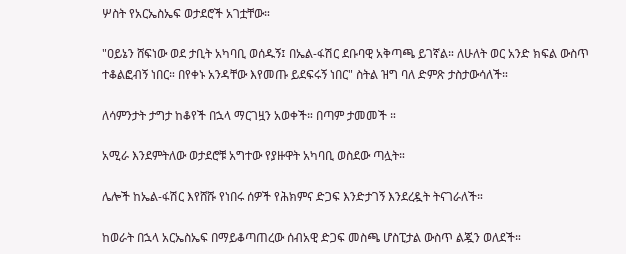ሦስት የአርኤስኤፍ ወታደሮች አገቷቸው።

"ዐይኔን ሸፍነው ወደ ታቢት አካባቢ ወሰዱኝ፤ በኤል-ፋሽር ደቡባዊ አቅጣጫ ይገኛል። ለሁለት ወር አንድ ክፍል ውስጥ ተቆልፎብኝ ነበር። በየቀኑ አንዳቸው እየመጡ ይደፍሩኝ ነበር" ስትል ዝግ ባለ ድምጽ ታስታውሳለች።

ለሳምንታት ታግታ ከቆየች በኋላ ማርገዟን አወቀች። በጣም ታመመች ።

አሚራ እንደምትለው ወታደሮቹ አግተው የያዙዋት አካባቢ ወስደው ጣሏት።

ሌሎች ከኤል-ፋሽር እየሸሹ የነበሩ ሰዎች የሕክምና ድጋፍ እንድታገኝ እንደረዷት ትናገራለች።

ከወራት በኋላ አርኤስኤፍ በማይቆጣጠረው ሰብአዊ ድጋፍ መስጫ ሆስፒታል ውስጥ ልጇን ወለደች።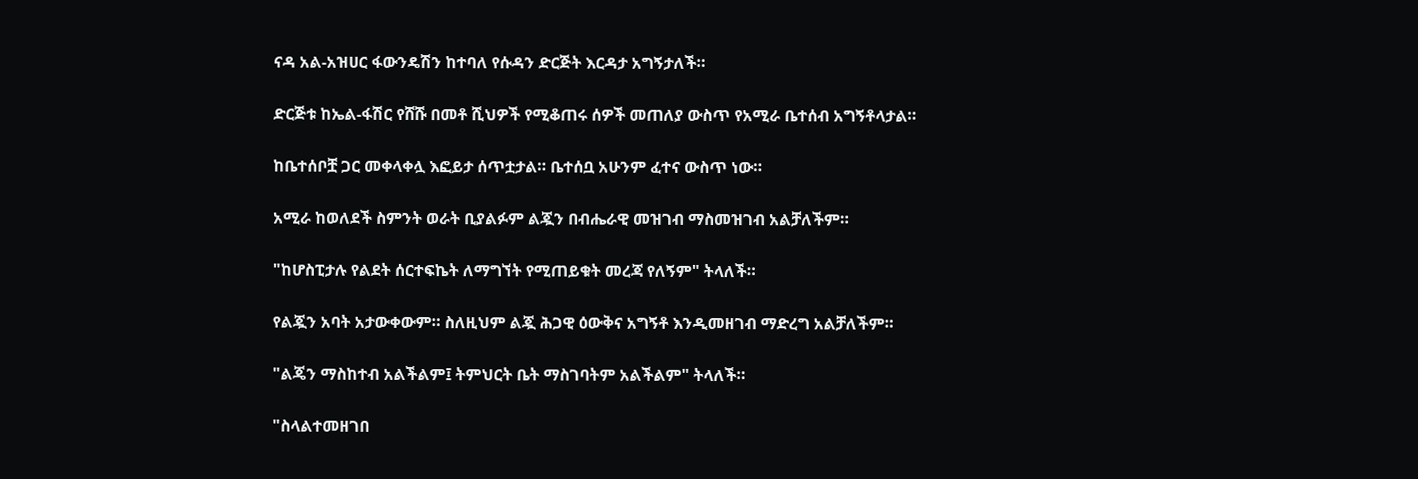ናዳ አል-አዝሀር ፋውንዴሽን ከተባለ የሱዳን ድርጅት እርዳታ አግኝታለች።

ድርጅቱ ከኤል-ፋሽር የሸሹ በመቶ ሺህዎች የሚቆጠሩ ሰዎች መጠለያ ውስጥ የአሚራ ቤተሰብ አግኝቶላታል።

ከቤተሰቦቿ ጋር መቀላቀሏ እፎይታ ሰጥቷታል። ቤተሰቧ አሁንም ፈተና ውስጥ ነው።

አሚራ ከወለደች ስምንት ወራት ቢያልፉም ልጇን በብሔራዊ መዝገብ ማስመዝገብ አልቻለችም።

"ከሆስፒታሉ የልደት ሰርተፍኬት ለማግኘት የሚጠይቁት መረጃ የለኝም" ትላለች።

የልጇን አባት አታውቀውም። ስለዚህም ልጇ ሕጋዊ ዕውቅና አግኝቶ እንዲመዘገብ ማድረግ አልቻለችም።

"ልጄን ማስከተብ አልችልም፤ ትምህርት ቤት ማስገባትም አልችልም" ትላለች።

"ስላልተመዘገበ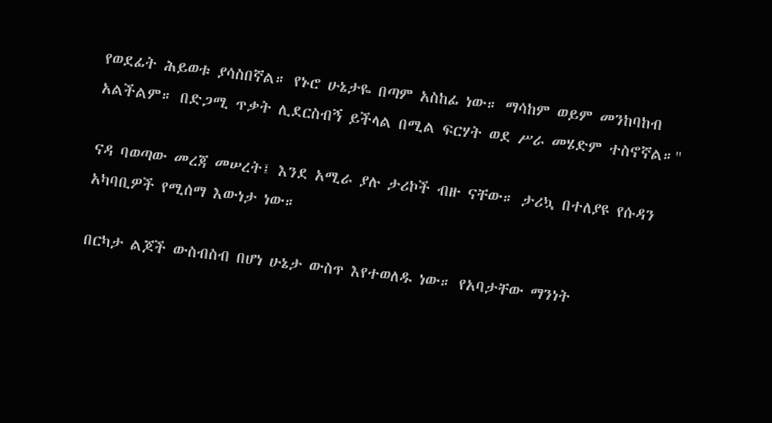የወደፊት ሕይወቱ ያሳስበኛል። የኑሮ ሁኔታዬ በጣም አስከፊ ነው። ማሳከም ወይም መንከባከብ አልችልም። በድጋሚ ጥቃት ሊደርስብኝ ይችላል በሚል ፍርሃት ወደ ሥራ መሄድም ተስኖኛል።"

ናዳ ባወጣው መረጃ መሠረት፤ እንደ አሚራ ያሉ ታሪኮች ብዙ ናቸው። ታሪኳ በተለያዩ የሱዳን አካባቢዎች የሚሰማ እውነታ ነው።

በርካታ ልጆች ውስብስብ በሆነ ሁኔታ ውስጥ እየተወለዱ ነው። የአባታቸው ማንነት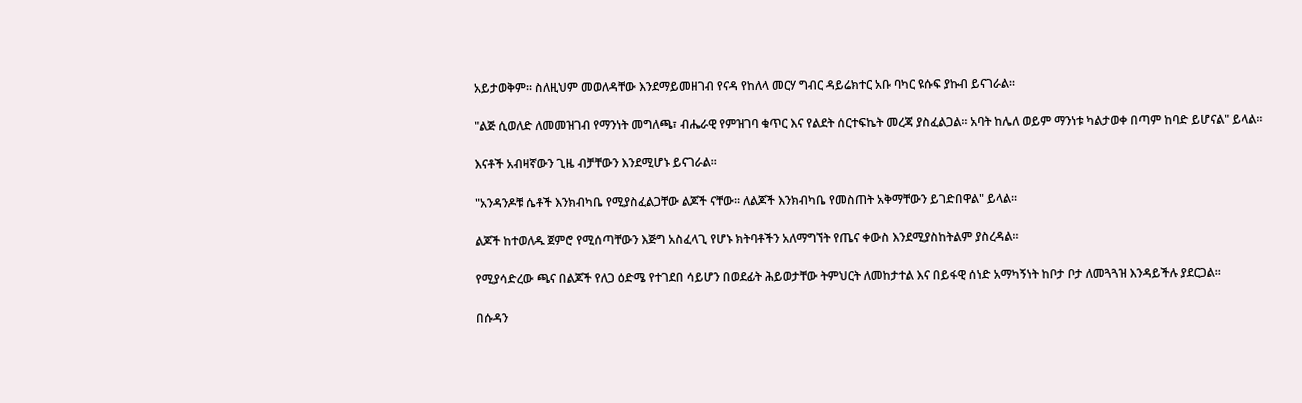አይታወቅም። ስለዚህም መወለዳቸው እንደማይመዘገብ የናዳ የከለላ መርሃ ግብር ዳይሬክተር አቡ ባካር ዩሱፍ ያኩብ ይናገራል።

"ልጅ ሲወለድ ለመመዝገብ የማንነት መግለጫ፣ ብሔራዊ የምዝገባ ቁጥር እና የልደት ሰርተፍኬት መረጃ ያስፈልጋል። አባት ከሌለ ወይም ማንነቱ ካልታወቀ በጣም ከባድ ይሆናል" ይላል።

እናቶች አብዛኛውን ጊዜ ብቻቸውን እንደሚሆኑ ይናገራል።

"አንዳንዶቹ ሴቶች እንክብካቤ የሚያስፈልጋቸው ልጆች ናቸው። ለልጆች እንክብካቤ የመስጠት አቅማቸውን ይገድበዋል" ይላል።

ልጆች ከተወለዱ ጀምሮ የሚሰጣቸውን እጅግ አስፈላጊ የሆኑ ክትባቶችን አለማግኘት የጤና ቀውስ እንደሚያስከትልም ያስረዳል።

የሚያሳድረው ጫና በልጆች የለጋ ዕድሜ የተገደበ ሳይሆን በወደፊት ሕይወታቸው ትምህርት ለመከታተል እና በይፋዊ ሰነድ አማካኝነት ከቦታ ቦታ ለመጓጓዝ እንዳይችሉ ያደርጋል።

በሱዳን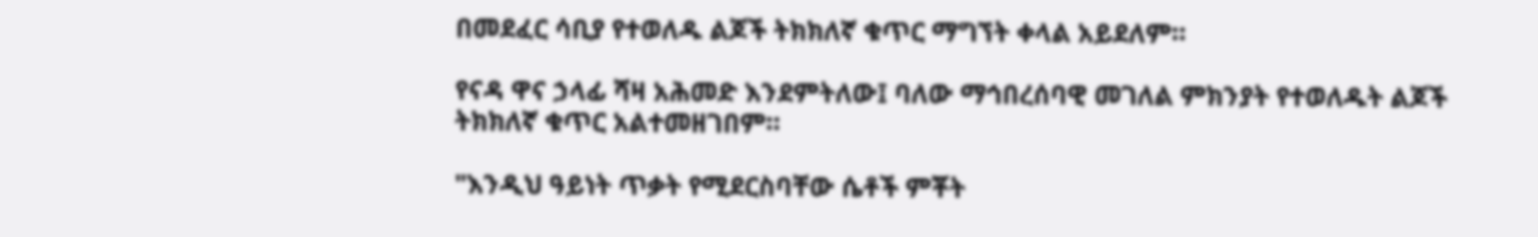በመደፈር ሳቢያ የተወለዱ ልጆች ትክክለኛ ቁጥር ማግኘት ቀላል አይደለም።

የናዳ ዋና ኃላፊ ሻዛ አሕመድ እንደምትለው፤ ባለው ማኅበረሰባዊ መገለል ምክንያት የተወለዱት ልጆች ትክክለኛ ቁጥር አልተመዘገበም።

"እንዲህ ዓይነት ጥቃት የሚደርስባቸው ሴቶች ምቾት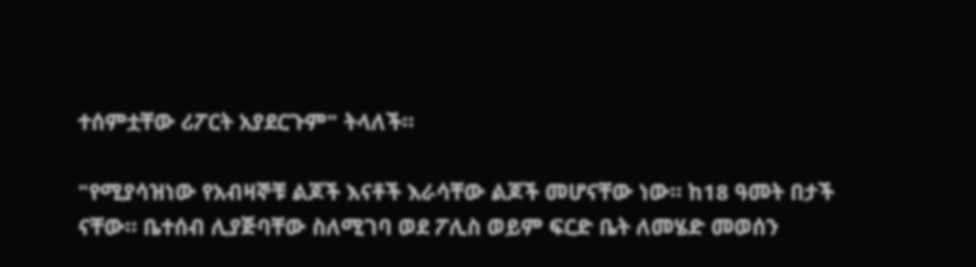ተሰምቷቸው ሪፖርት አያደርጉም" ትላለች።

"የሚያሳዝነው የአብዛኞቹ ልጆች እናቶች እራሳቸው ልጆች መሆናቸው ነው። ከ18 ዓመት በታች ናቸው። ቤተሰብ ሊያጅባቸው ስለሚገባ ወደ ፖሊስ ወይም ፍርድ ቤት ለመሄድ መወሰን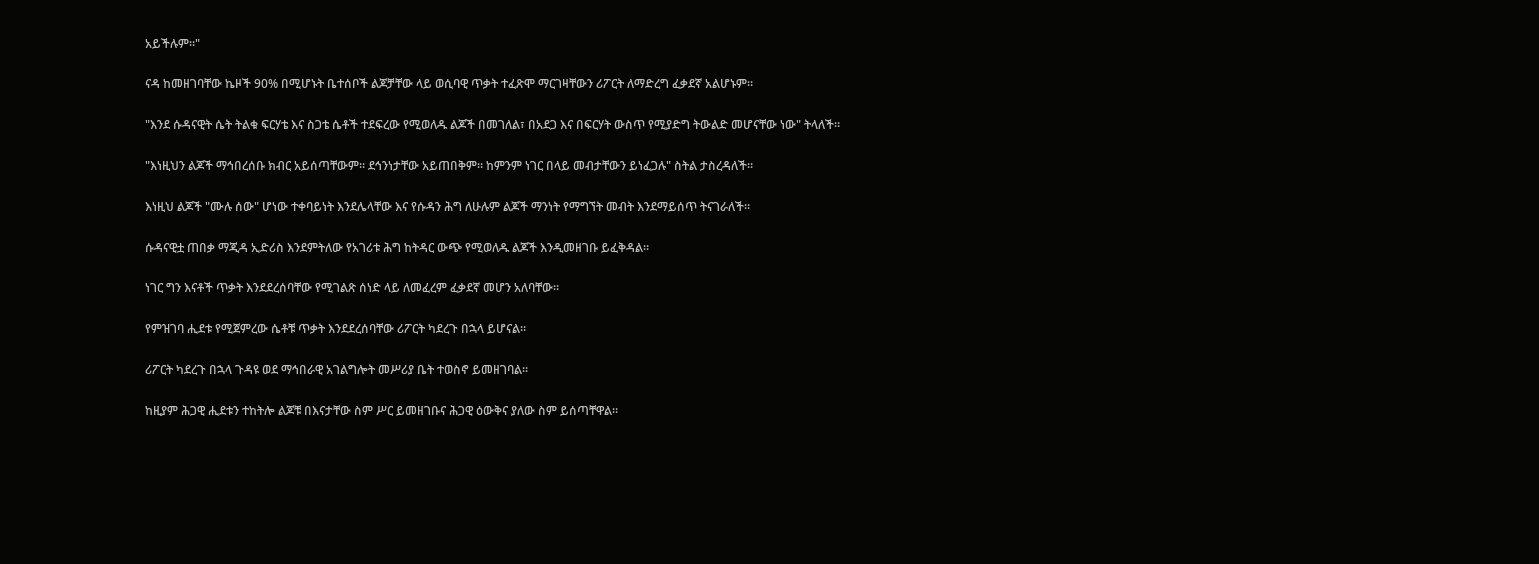አይችሉም።"

ናዳ ከመዘገባቸው ኬዞች 90% በሚሆኑት ቤተሰቦች ልጆቻቸው ላይ ወሲባዊ ጥቃት ተፈጽሞ ማርገዛቸውን ሪፖርት ለማድረግ ፈቃደኛ አልሆኑም።

"እንደ ሱዳናዊት ሴት ትልቁ ፍርሃቴ እና ስጋቴ ሴቶች ተደፍረው የሚወለዱ ልጆች በመገለል፣ በአደጋ እና በፍርሃት ውስጥ የሚያድግ ትውልድ መሆናቸው ነው" ትላለች።

"እነዚህን ልጆች ማኅበረሰቡ ክብር አይሰጣቸውም። ደኅንነታቸው አይጠበቅም። ከምንም ነገር በላይ መብታቸውን ይነፈጋሉ" ስትል ታስረዳለች።

እነዚህ ልጆች "ሙሉ ሰው" ሆነው ተቀባይነት እንደሌላቸው እና የሱዳን ሕግ ለሁሉም ልጆች ማንነት የማግኘት መብት እንደማይሰጥ ትናገራለች።

ሱዳናዊቷ ጠበቃ ማጂዳ ኢድሪስ እንደምትለው የአገሪቱ ሕግ ከትዳር ውጭ የሚወለዱ ልጆች እንዲመዘገቡ ይፈቅዳል።

ነገር ግን እናቶች ጥቃት እንደደረሰባቸው የሚገልጽ ሰነድ ላይ ለመፈረም ፈቃደኛ መሆን አለባቸው።

የምዝገባ ሒደቱ የሚጀምረው ሴቶቹ ጥቃት እንደደረሰባቸው ሪፖርት ካደረጉ በኋላ ይሆናል።

ሪፖርት ካደረጉ በኋላ ጉዳዩ ወደ ማኅበራዊ አገልግሎት መሥሪያ ቤት ተወስኖ ይመዘገባል።

ከዚያም ሕጋዊ ሒደቱን ተከትሎ ልጆቹ በእናታቸው ስም ሥር ይመዘገቡና ሕጋዊ ዕውቅና ያለው ስም ይሰጣቸዋል።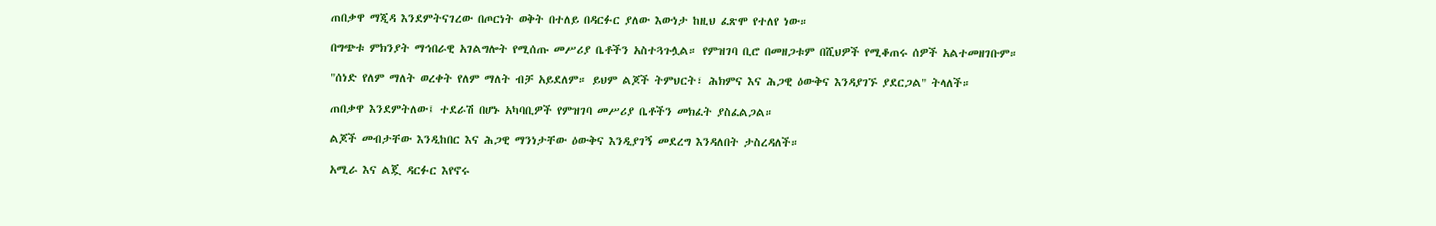ጠበቃዋ ማጂዳ እንደምትናገረው በጦርነት ወቅት በተለይ በዳርፉር ያለው እውነታ ከዚህ ፈጽሞ የተለየ ነው።

በግጭቱ ምክንያት ማኅበራዊ አገልግሎት የሚሰጡ መሥሪያ ቤቶችን አስተጓጉሏል። የምዝገባ ቢሮ በመዘጋቱም በሺህዎች የሚቆጠሩ ሰዎች አልተመዘገቡም።

"ሰነድ የለም ማለት ወረቀት የለም ማለት ብቻ አይደለም። ይህም ልጆች ትምህርት፣ ሕክምና እና ሕጋዊ ዕውቅና እንዳያገኙ ያደርጋል" ትላለች።

ጠበቃዋ እንደምትለው፤ ተደራሽ በሆኑ አካባቢዎች የምዝገባ መሥሪያ ቤቶችን መክፈት ያስፈልጋል።

ልጆች መብታቸው እንዲከበር እና ሕጋዊ ማንነታቸው ዕውቅና እንዲያገኝ መደረግ እንዳለበት ታስረዳለች።

አሚራ እና ልጇ ዳርፉር እየኖሩ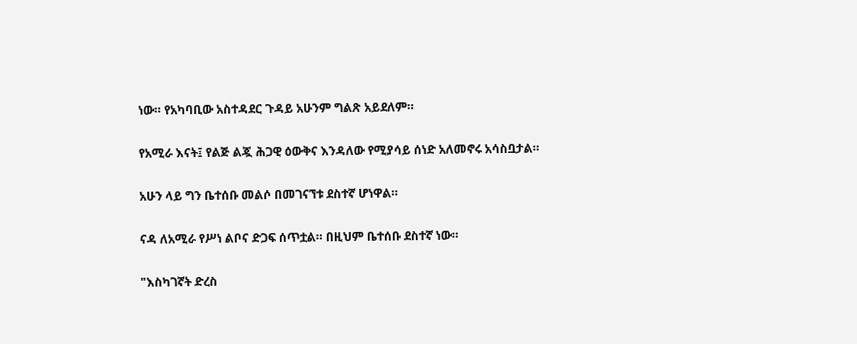ነው። የአካባቢው አስተዳደር ጉዳይ አሁንም ግልጽ አይደለም።

የአሚራ እናት፤ የልጅ ልጇ ሕጋዊ ዕውቅና እንዳለው የሚያሳይ ሰነድ አለመኖሩ አሳስቧታል።

አሁን ላይ ግን ቤተሰቡ መልሶ በመገናኘቱ ደስተኛ ሆነዋል።

ናዳ ለአሚራ የሥነ ልቦና ድጋፍ ሰጥቷል። በዚህም ቤተሰቡ ደስተኛ ነው።

"እስካገኛት ድረስ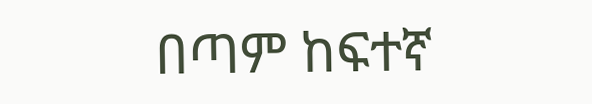በጣም ከፍተኛ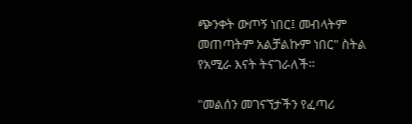ጭንቀት ውጦኝ ነበር፤ መብላትም መጠጣትም አልቻልኩም ነበር" ስትል የአሚራ እናት ትናገራለች።

"መልሰን መገናኘታችን የፈጣሪ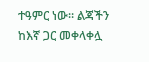ተዓምር ነው። ልጃችን ከእኛ ጋር መቀላቀሏ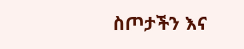ስጦታችን እና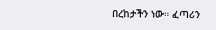በረከታችን ነው። ፈጣሪን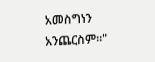አመስግነን አንጨርስም።"